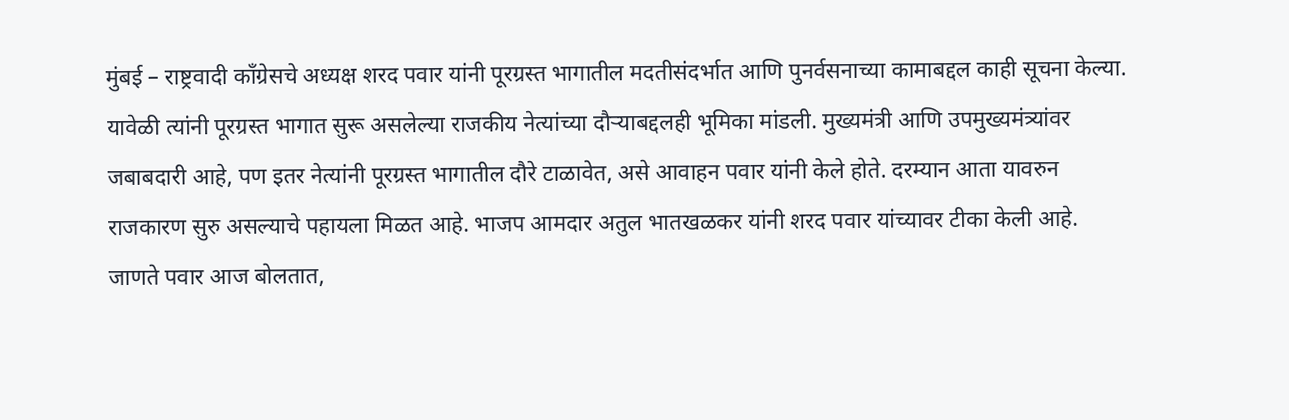मुंबई – राष्ट्रवादी काँग्रेसचे अध्यक्ष शरद पवार यांनी पूरग्रस्त भागातील मदतीसंदर्भात आणि पुनर्वसनाच्या कामाबद्दल काही सूचना केल्या. यावेळी त्यांनी पूरग्रस्त भागात सुरू असलेल्या राजकीय नेत्यांच्या दौऱ्याबद्दलही भूमिका मांडली. मुख्यमंत्री आणि उपमुख्यमंत्र्यांवर जबाबदारी आहे, पण इतर नेत्यांनी पूरग्रस्त भागातील दौरे टाळावेत, असे आवाहन पवार यांनी केले होते. दरम्यान आता यावरुन राजकारण सुरु असल्याचे पहायला मिळत आहे. भाजप आमदार अतुल भातखळकर यांनी शरद पवार यांच्यावर टीका केली आहे.
जाणते पवार आज बोलतात,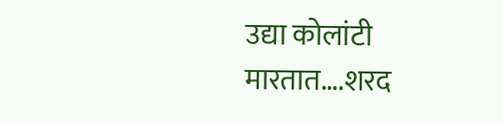उद्या कोलांटी मारतात….शरद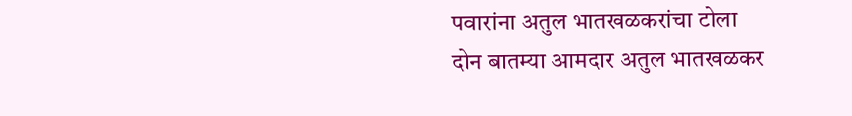पवारांना अतुल भातखळकरांचा टोला
दोन बातम्या आमदार अतुल भातखळकर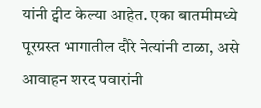यांनी ट्वीट केल्या आहेत. एका बातमीमध्ये पूरग्रस्त भागातील दौरे नेत्यांनी टाळा, असे आवाहन शरद पवारांनी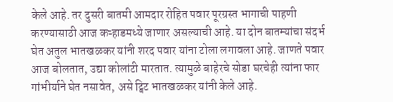केले आहे. तर दुसरी बातमी आमदार रोहित पवार पूरग्रस्त भागाची पाहणी करण्यासाठी आज कऱ्हाडमध्ये जाणार असल्याची आहे. या दोन बातम्यांचा संदर्भ घेत अतुल भातखळकर यांनी शरद पवार यांना टोला लगावला आहे. जाणते पवार आज बोलतात, उद्या कोलांटी मारतात. त्यामुळे बाहेरचे सोडा घरचेही त्यांना फार गांभीर्याने घेत नसावेत, असे ट्विट भातखळकर यांनी केले आहे.